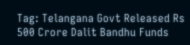Tag: Telangana Govt Released Rs 500 Crore Dalit Bandhu Funds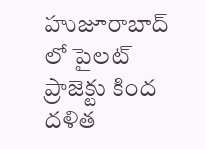హుజూరాబాద్ లో పైలట్ ప్రాజెక్టు కింద దళిత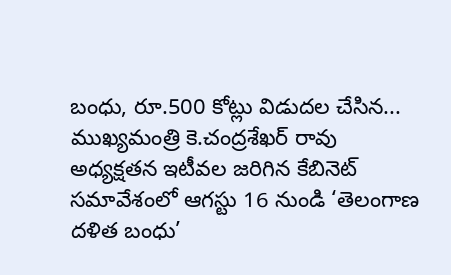బంధు, రూ.500 కోట్లు విడుదల చేసిన...
ముఖ్యమంత్రి కె.చంద్రశేఖర్ రావు అధ్యక్షతన ఇటీవల జరిగిన కేబినెట్ సమావేశంలో ఆగస్టు 16 నుండి ‘తెలంగాణ దళిత బంధు’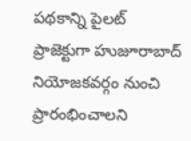పథకాన్ని పైలట్ ప్రాజెక్టుగా హుజూరాబాద్ నియోజకవర్గం నుంచి ప్రారంభించాలని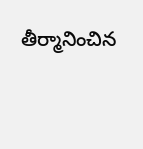తీర్మానించిన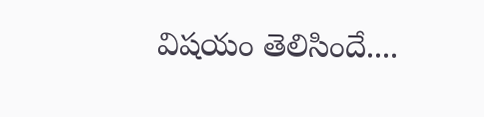విషయం తెలిసిందే....